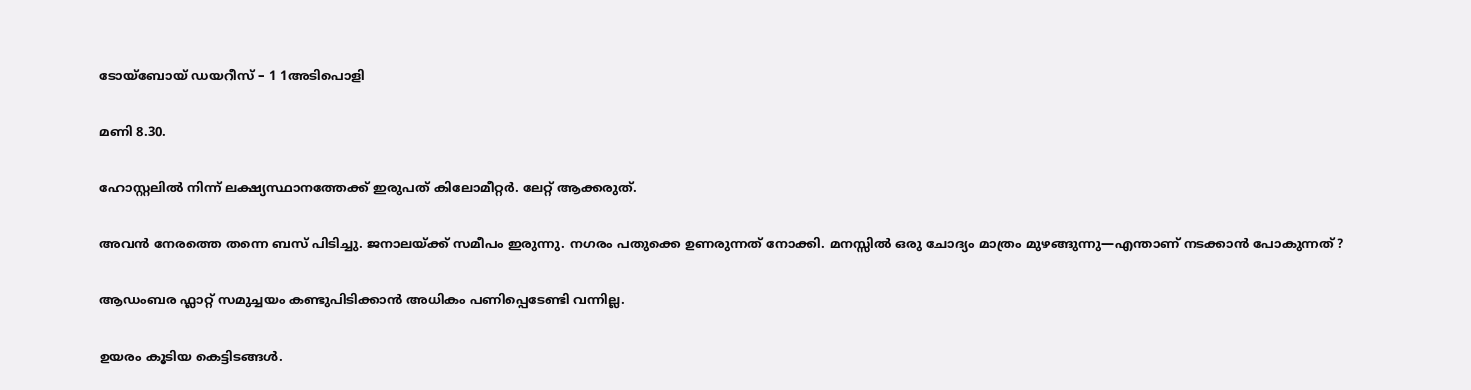ടോയ്‌ബോയ് ഡയറീസ് – 1 1അടിപൊളി

മണി 8.30.

ഹോസ്റ്റലിൽ നിന്ന് ലക്ഷ്യസ്ഥാനത്തേക്ക് ഇരുപത് കിലോമീറ്റർ. ലേറ്റ് ആക്കരുത്.

അവൻ നേരത്തെ തന്നെ ബസ് പിടിച്ചു. ജനാലയ്ക്ക് സമീപം ഇരുന്നു. നഗരം പതുക്കെ ഉണരുന്നത് നോക്കി. മനസ്സിൽ ഒരു ചോദ്യം മാത്രം മുഴങ്ങുന്നു—എന്താണ് നടക്കാൻ പോകുന്നത്?

ആഡംബര ഫ്ലാറ്റ് സമുച്ചയം കണ്ടുപിടിക്കാൻ അധികം പണിപ്പെടേണ്ടി വന്നില്ല.

ഉയരം കൂടിയ കെട്ടിടങ്ങൾ.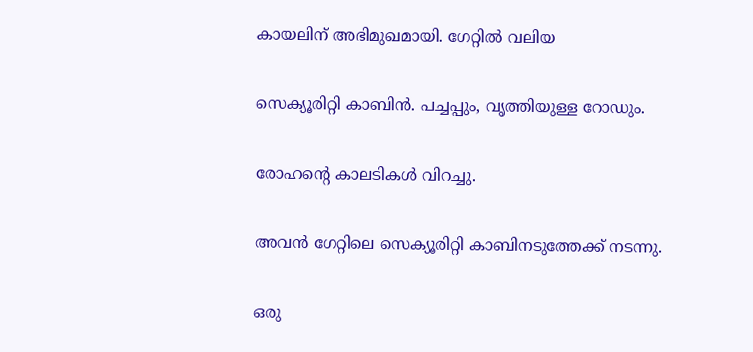കായലിന് അഭിമുഖമായി. ഗേറ്റിൽ വലിയ

സെക്യൂരിറ്റി കാബിൻ. പച്ചപ്പും, വൃത്തിയുള്ള റോഡും.

രോഹന്റെ കാലടികൾ വിറച്ചു.

അവൻ ഗേറ്റിലെ സെക്യൂരിറ്റി കാബിനടുത്തേക്ക് നടന്നു.

ഒരു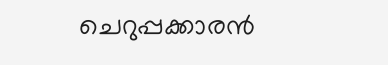ചെറുപ്പക്കാരൻ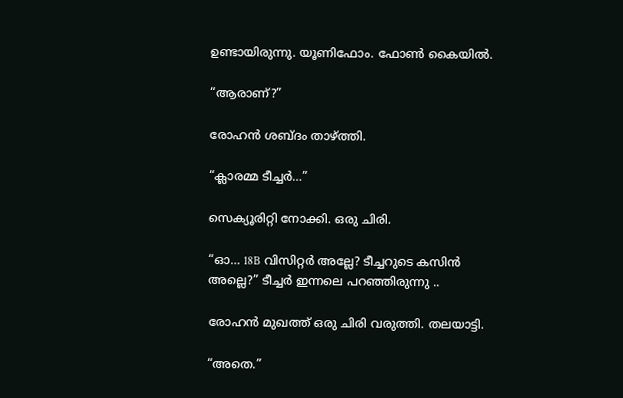ഉണ്ടായിരുന്നു. യൂണിഫോം. ഫോൺ കൈയിൽ.

“ആരാണ്?”

രോഹൻ ശബ്ദം താഴ്ത്തി.

“ക്ലാരമ്മ ടീച്ചർ…”

സെക്യൂരിറ്റി നോക്കി. ഒരു ചിരി.

“ഓ… 18B വിസിറ്റർ അല്ലേ? ടീച്ചറുടെ കസിൻ അല്ലെ?” ടീച്ചർ ഇന്നലെ പറഞ്ഞിരുന്നു ..

രോഹൻ മുഖത്ത് ഒരു ചിരി വരുത്തി. തലയാട്ടി.

“അതെ.”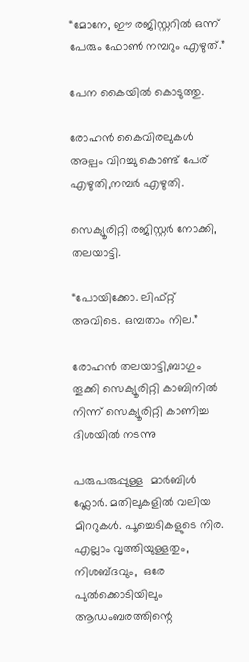“മോനേ, ഈ രജിസ്റ്ററിൽ ഒന്ന് പേരും ഫോൺ നമ്പറും എഴുത്.”

പേന കൈയിൽ കൊടുത്തു.

രോഹൻ കൈവിരലുകൾ അല്പം വിറച്ചു കൊണ്ട് പേര് എഴുതി,നമ്പർ എഴുതി.

സെക്യൂരിറ്റി രജിസ്റ്റർ നോക്കി, തലയാട്ടി.

“പോയിക്കോ. ലിഫ്റ്റ് അവിടെ. ഒമ്പതാം നില.”

രോഹൻ തലയാട്ടി,ബാഗും തൂക്കി സെക്യൂരിറ്റി കാബിനിൽ നിന്ന് സെക്യൂരിറ്റി കാണിച്ച ദിശയിൽ നടന്നു

പരുപരുപ്പുള്ള  മാർബിൾ ഫ്ലോർ. മതിലുകളിൽ വലിയ മിററുകൾ. പൂച്ചെടികളുടെ നിര. എല്ലാം വൃത്തിയുള്ളതും, നിശബ്ദവും,  ഒരേ പുൽക്കൊടിയിലും ആഡംബരത്തിന്റെ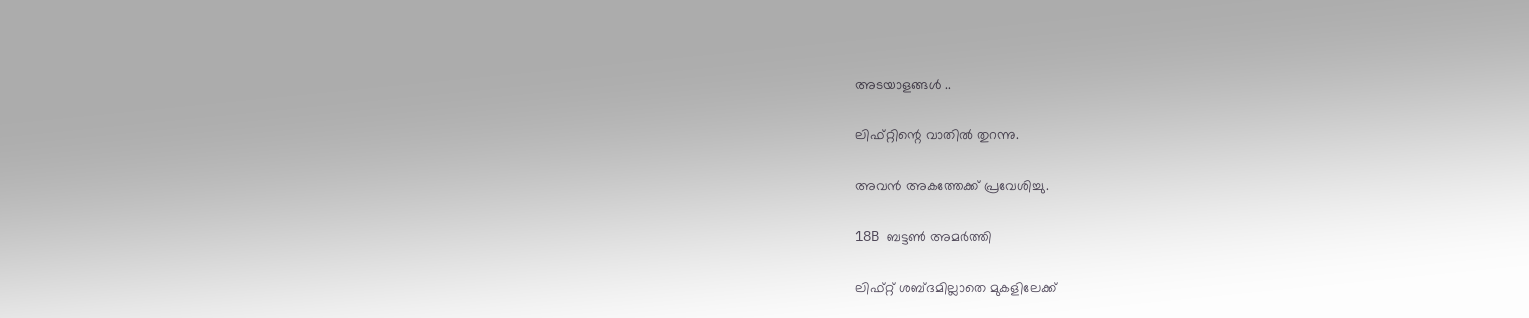അടയാളങ്ങൾ ..

ലിഫ്റ്റിന്റെ വാതിൽ തുറന്നു.

അവൻ അകത്തേക്ക് പ്രവേശിച്ചു.

18B ബട്ടൺ അമർത്തി

ലിഫ്റ്റ് ശബ്ദമില്ലാതെ മുകളിലേക്ക്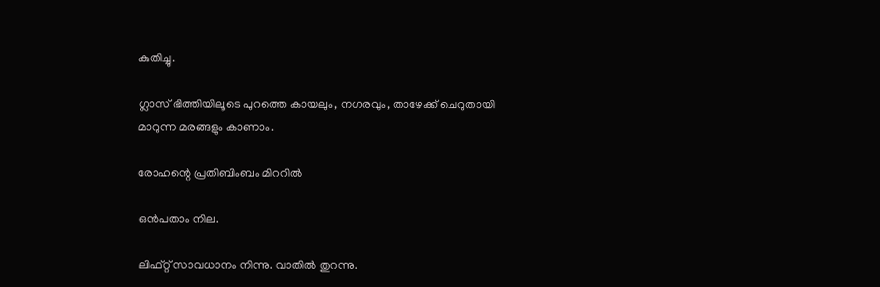കുതിച്ചു.

ഗ്ലാസ് ഭിത്തിയിലൂടെ പുറത്തെ കായലും, നഗരവും, താഴേക്ക് ചെറുതായി മാറുന്ന മരങ്ങളും കാണാം.

രോഹന്റെ പ്രതിബിംബം മിററിൽ

ഒൻപതാം നില.

ലിഫ്റ്റ് സാവധാനം നിന്നു. വാതിൽ തുറന്നു.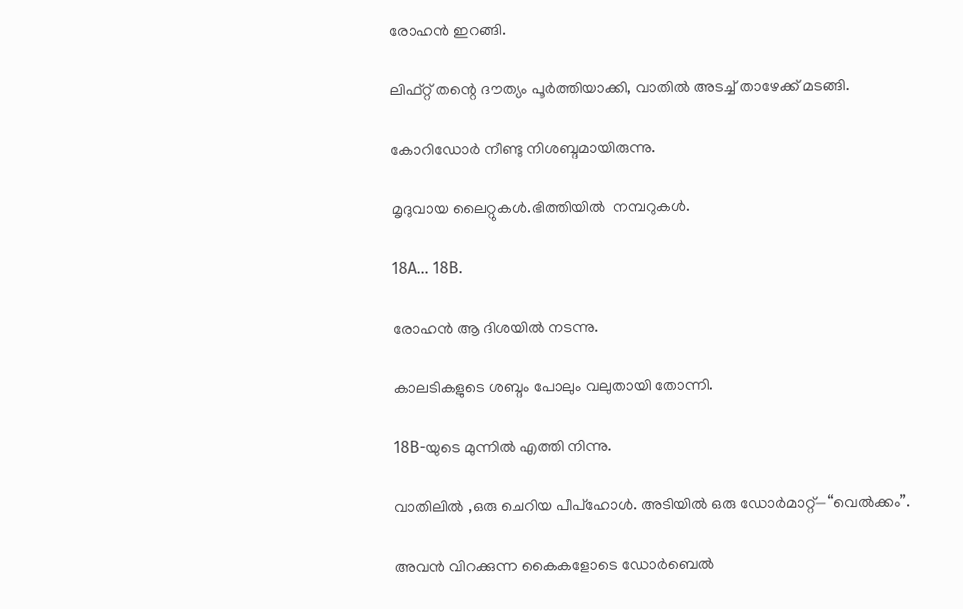രോഹൻ ഇറങ്ങി.

ലിഫ്റ്റ് തന്റെ ദൗത്യം പൂർത്തിയാക്കി, വാതിൽ അടച്ച് താഴേക്ക് മടങ്ങി.

കോറിഡോർ നീണ്ടു നിശബ്ദമായിരുന്നു.

മൃദുവായ ലൈറ്റുകൾ.ഭിത്തിയിൽ  നമ്പറുകൾ.

18A… 18B.

രോഹൻ ആ ദിശയിൽ നടന്നു.

കാലടികളുടെ ശബ്ദം പോലും വലുതായി തോന്നി.

18B-യുടെ മുന്നിൽ എത്തി നിന്നു.

വാതിലിൽ ,ഒരു ചെറിയ പീപ്‌ഹോൾ. അടിയിൽ ഒരു ഡോർമാറ്റ്—“വെൽക്കം”.

അവൻ വിറക്കുന്ന കൈകളോടെ ഡോർബെൽ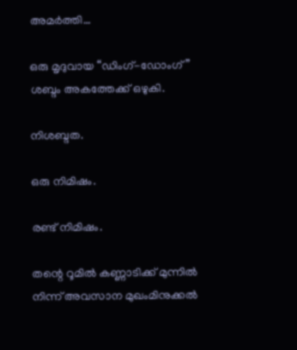അമർത്തി…

ഒരു മൃദുവായ “ഡിംഗ്-ഡോംഗ്” ശബ്ദം അകത്തേക്ക് ഒഴുകി.

നിശബ്ദത.

ഒരു നിമിഷം.

രണ്ട് നിമിഷം.

തന്റെ റൂമിൽ കണ്ണാടിക്ക് മുന്നിൽ നിന്ന് അവസാന മുഖംമിനുക്കൽ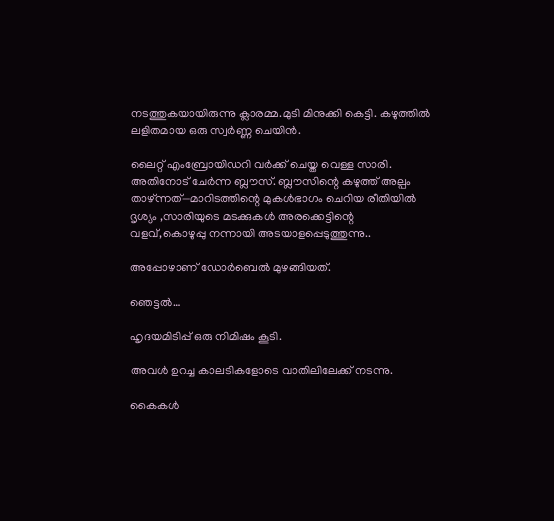നടത്തുകയായിരുന്നു ക്ലാരമ്മ.മുടി മിനുക്കി കെട്ടി. കഴുത്തിൽ ലളിതമായ ഒരു സ്വർണ്ണ ചെയിൻ.

ലൈറ്റ് എംബ്രോയിഡറി വർക്ക് ചെയ്ത വെള്ള സാരി. അതിനോട് ചേർന്ന ബ്ലൗസ്. ബ്ലൗസിന്റെ കഴുത്ത് അല്പം താഴ്ന്നത്—മാറിടത്തിന്റെ മുകൾഭാഗം ചെറിയ രീതിയിൽ ദൃശ്യം ,സാരിയുടെ മടക്കുകൾ അരക്കെട്ടിന്റെ വളവ്,കൊഴുപ്പു നന്നായി അടയാളപ്പെടുത്തുന്നു..

അപ്പോഴാണ് ഡോർബെൽ മുഴങ്ങിയത്.

ഞെട്ടൽ…

ഹൃദയമിടിപ്പ് ഒരു നിമിഷം കൂടി.

അവൾ ഉറച്ച കാലടികളോടെ വാതിലിലേക്ക് നടന്നു.

കൈകൾ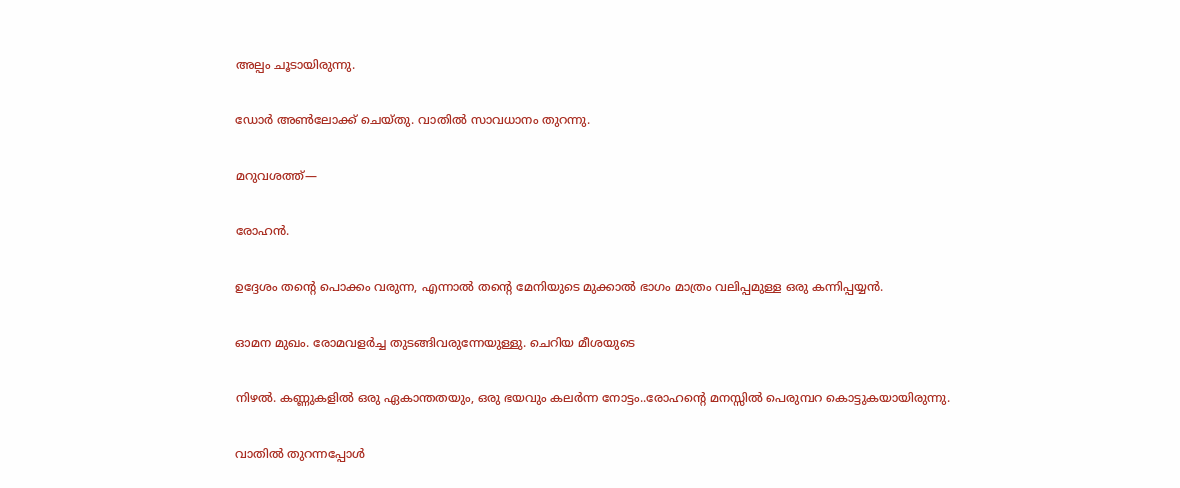അല്പം ചൂടായിരുന്നു.

ഡോർ അൺലോക്ക് ചെയ്തു. വാതിൽ സാവധാനം തുറന്നു.

മറുവശത്ത്—

രോഹൻ.

ഉദ്ദേശം തന്റെ പൊക്കം വരുന്ന, എന്നാൽ തന്റെ മേനിയുടെ മുക്കാൽ ഭാഗം മാത്രം വലിപ്പമുള്ള ഒരു കന്നിപ്പയ്യൻ.

ഓമന മുഖം. രോമവളർച്ച തുടങ്ങിവരുന്നേയുള്ളു. ചെറിയ മീശയുടെ

നിഴൽ. കണ്ണുകളിൽ ഒരു ഏകാന്തതയും, ഒരു ഭയവും കലർന്ന നോട്ടം..രോഹന്റെ മനസ്സിൽ പെരുമ്പറ കൊട്ടുകയായിരുന്നു.

വാതിൽ തുറന്നപ്പോൾ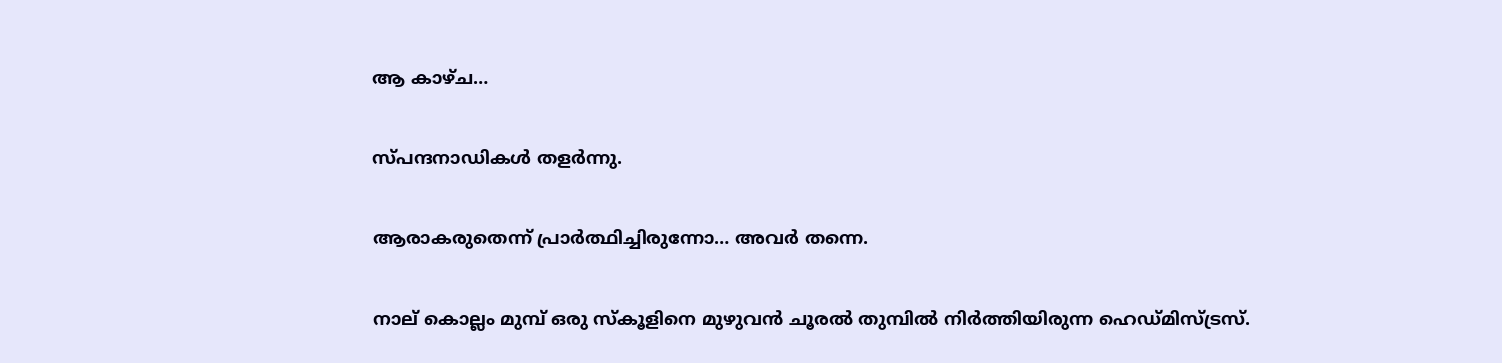ആ കാഴ്ച…

സ്പന്ദനാഡികൾ തളർന്നു.

ആരാകരുതെന്ന് പ്രാർത്ഥിച്ചിരുന്നോ… അവർ തന്നെ.

നാല് കൊല്ലം മുമ്പ് ഒരു സ്കൂളിനെ മുഴുവൻ ചൂരൽ തുമ്പിൽ നിർത്തിയിരുന്ന ഹെഡ്മിസ്ട്രസ്.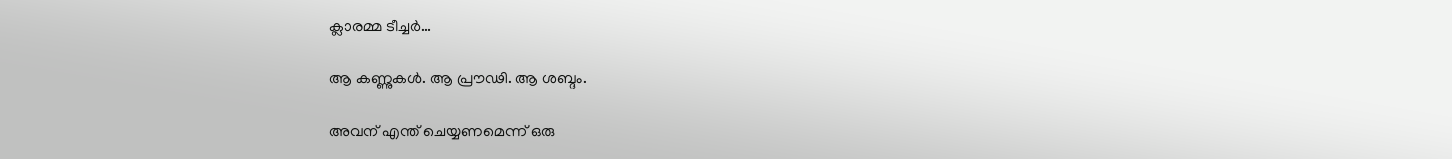ക്ലാരമ്മ ടീച്ചർ…

ആ കണ്ണുകൾ. ആ പ്രൗഢി. ആ ശബ്ദം.

അവന് എന്ത് ചെയ്യണമെന്ന് ഒരു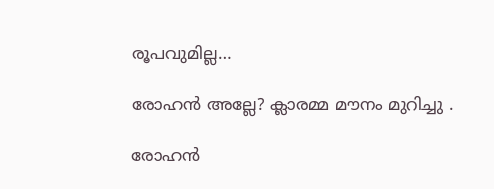രൂപവുമില്ല…

രോഹൻ അല്ലേ? ക്ലാരമ്മ മൗനം മുറിച്ചു .

രോഹൻ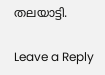തലയാട്ടി.

Leave a Reply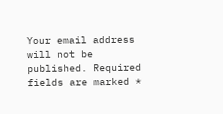Your email address will not be published. Required fields are marked *